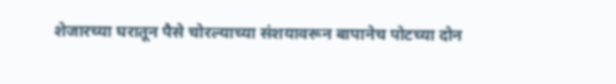शेजारच्या घरातून पैसे चोरल्याच्या संशयावरून बापानेच पोटच्या दोन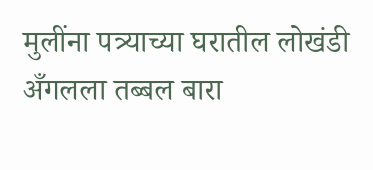मुलींना पत्र्याच्या घरातील लोखंडी अँगलला तब्बल बारा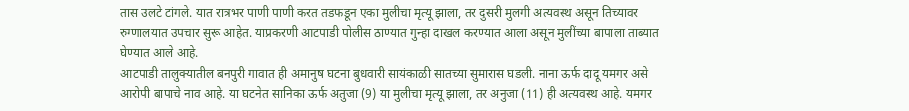तास उलटे टांगले. यात रात्रभर पाणी पाणी करत तडफडून एका मुलीचा मृत्यू झाला, तर दुसरी मुलगी अत्यवस्थ असून तिच्यावर रुग्णालयात उपचार सुरू आहेत. याप्रकरणी आटपाडी पोलीस ठाण्यात गुन्हा दाखल करण्यात आला असून मुलींच्या बापाला ताब्यात घेण्यात आले आहे.
आटपाडी तालुक्यातील बनपुरी गावात ही अमानुष घटना बुधवारी सायंकाळी सातच्या सुमारास घडली. नाना ऊर्फ दादू यमगर असे आरोपी बापाचे नाव आहे. या घटनेत सानिका ऊर्फ अतुजा (9) या मुलीचा मृत्यू झाला, तर अनुजा (11) ही अत्यवस्थ आहे. यमगर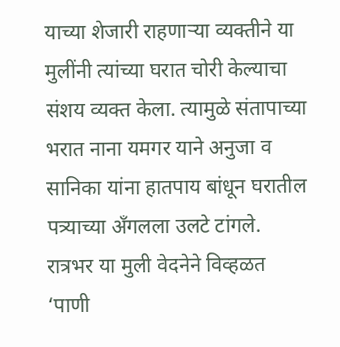याच्या शेजारी राहणाऱ्या व्यक्तीने या मुलींनी त्यांच्या घरात चोरी केल्याचा संशय व्यक्त केला. त्यामुळे संतापाच्या भरात नाना यमगर याने अनुजा व सानिका यांना हातपाय बांधून घरातील पत्र्याच्या अँगलला उलटे टांगले.
रात्रभर या मुली वेदनेने विव्हळत ‘पाणी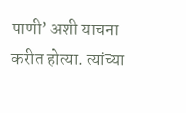पाणी’ अशी याचना करीत होत्या. त्यांच्या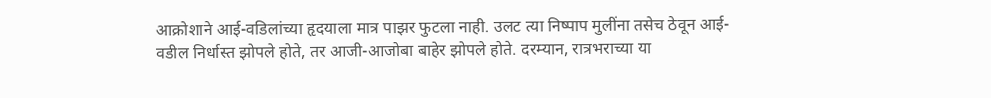आक्रोशाने आई-वडिलांच्या हृदयाला मात्र पाझर फुटला नाही. उलट त्या निष्पाप मुलींना तसेच ठेवून आई-वडील निर्धास्त झोपले होते, तर आजी-आजोबा बाहेर झोपले होते. दरम्यान, रात्रभराच्या या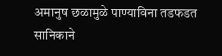अमानुष छळामुळे पाण्याविना तडफडत सानिकाने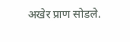अखेर प्राण सोडले.